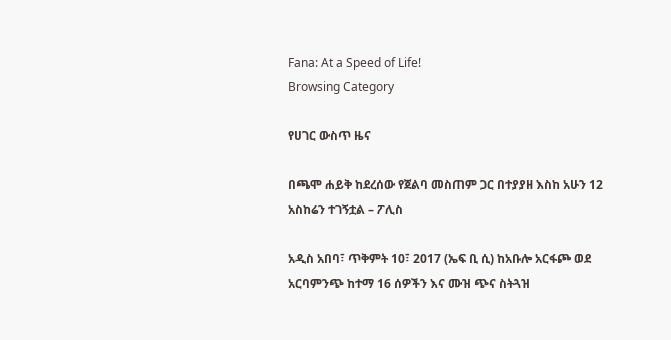Fana: At a Speed of Life!
Browsing Category

የሀገር ውስጥ ዜና

በጫሞ ሐይቅ ከደረሰው የጀልባ መስጠም ጋር በተያያዘ እስከ አሁን 12 አስከሬን ተገኝቷል – ፖሊስ

አዲስ አበባ፣ ጥቅምት 10፣ 2017 (ኤፍ ቢ ሲ) ከአቡሎ አርፋጮ ወደ አርባምንጭ ከተማ 16 ሰዎችን እና ሙዝ ጭና ስትጓዝ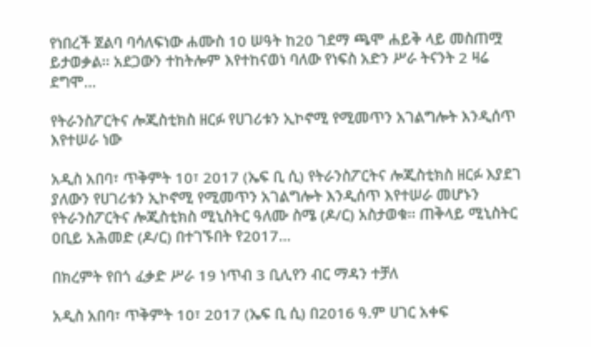የነበረች ጀልባ ባሳለፍነው ሐሙስ 10 ሠዓት ከ20 ገደማ ጫሞ ሐይቅ ላይ መስጠሟ ይታወቃል፡፡ አደጋውን ተከትሎም እየተከናወነ ባለው የነፍስ አድን ሥራ ትናንት 2 ዛሬ ደግሞ…

የትራንስፖርትና ሎጂስቲክስ ዘርፉ የሀገሪቱን ኢኮኖሚ የሚመጥን አገልግሎት እንዲሰጥ እየተሠራ ነው

አዲስ አበባ፣ ጥቅምት 10፣ 2017 (ኤፍ ቢ ሲ) የትራንስፖርትና ሎጂስቲክስ ዘርፉ እያደገ ያለውን የሀገሪቱን ኢኮኖሚ የሚመጥን አገልግሎት እንዲሰጥ እየተሠራ መሆኑን የትራንስፖርትና ሎጂስቲክስ ሚኒስትር ዓለሙ ስሜ (ዶ/ር) አስታወቁ፡፡ ጠቅላይ ሚኒስትር ዐቢይ አሕመድ (ዶ/ር) በተገኙበት የ2017…

በክረምት የበጎ ፈቃድ ሥራ 19 ነጥብ 3 ቢሊየን ብር ማዳን ተቻለ

አዲስ አበባ፣ ጥቅምት 10፣ 2017 (ኤፍ ቢ ሲ) በ2016 ዓ.ም ሀገር አቀፍ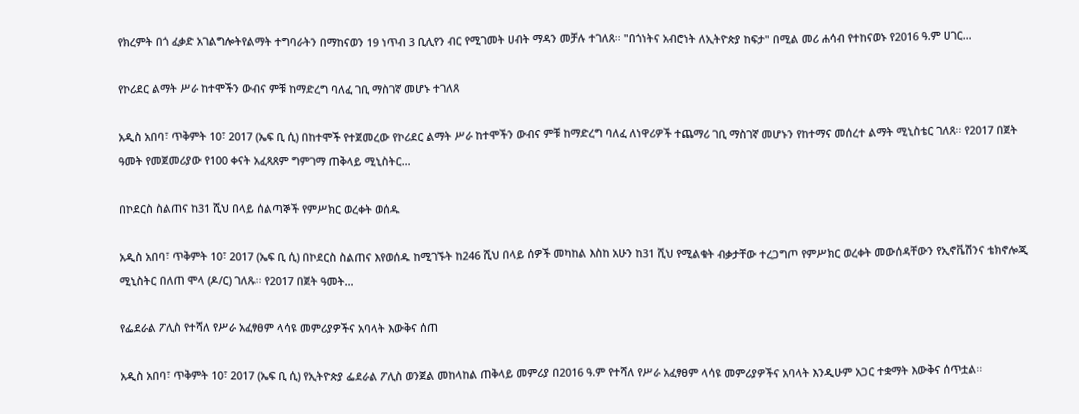የክረምት በጎ ፈቃድ አገልግሎትየልማት ተግባራትን በማከናወን 19 ነጥብ 3 ቢሊየን ብር የሚገመት ሀብት ማዳን መቻሉ ተገለጸ፡፡ "በጎነትና አብሮነት ለኢትዮጵያ ከፍታ" በሚል መሪ ሐሳብ የተከናወኑ የ2016 ዓ.ም ሀገር…

የኮሪደር ልማት ሥራ ከተሞችን ውብና ምቹ ከማድረግ ባለፈ ገቢ ማስገኛ መሆኑ ተገለጸ

አዲስ አበባ፣ ጥቅምት 10፣ 2017 (ኤፍ ቢ ሲ) በከተሞች የተጀመረው የኮሪደር ልማት ሥራ ከተሞችን ውብና ምቹ ከማድረግ ባለፈ ለነዋሪዎች ተጨማሪ ገቢ ማስገኛ መሆኑን የከተማና መሰረተ ልማት ሚኒስቴር ገለጸ፡፡ የ2017 በጀት ዓመት የመጀመሪያው የ100 ቀናት አፈጻጸም ግምገማ ጠቅላይ ሚኒስትር…

በኮደርስ ስልጠና ከ31 ሺህ በላይ ሰልጣኞች የምሥክር ወረቀት ወሰዱ

አዲስ አበባ፣ ጥቅምት 10፣ 2017 (ኤፍ ቢ ሲ) በኮደርስ ስልጠና እየወሰዱ ከሚገኙት ከ246 ሺህ በላይ ሰዎች መካከል እስከ አሁን ከ31 ሺህ የሚልቁት ብቃታቸው ተረጋግጦ የምሥክር ወረቀት መውሰዳቸውን የኢኖቬሽንና ቴክኖሎጂ ሚኒስትር በለጠ ሞላ (ዶ/ር) ገለጹ፡፡ የ2017 በጀት ዓመት…

የፌደራል ፖሊስ የተሻለ የሥራ አፈፃፀም ላሳዩ መምሪያዎችና አባላት እውቅና ሰጠ

አዲስ አበባ፣ ጥቅምት 10፣ 2017 (ኤፍ ቢ ሲ) የኢትዮጵያ ፌደራል ፖሊስ ወንጀል መከላከል ጠቅላይ መምሪያ በ2016 ዓ.ም የተሻለ የሥራ አፈፃፀም ላሳዩ መምሪያዎችና አባላት እንዲሁም አጋር ተቋማት እውቅና ሰጥቷል፡፡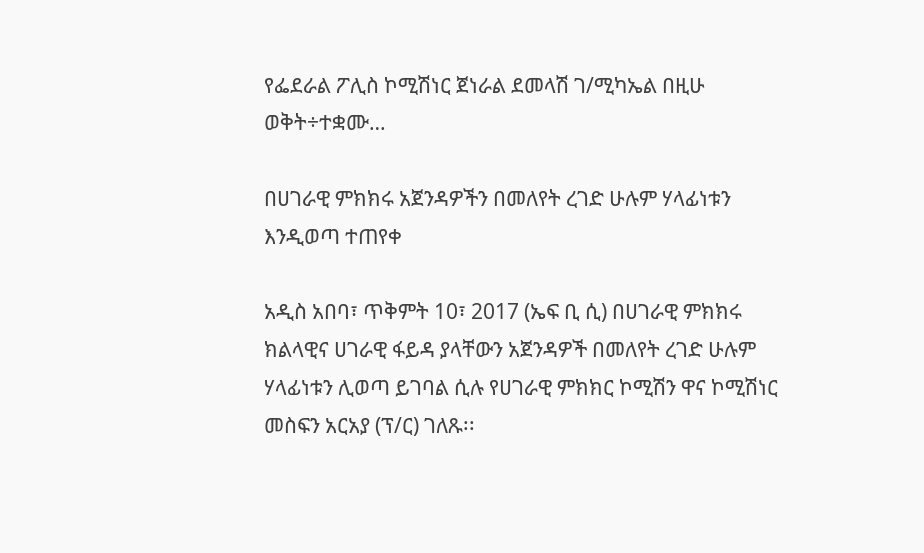የፌደራል ፖሊስ ኮሚሽነር ጀነራል ደመላሽ ገ/ሚካኤል በዚሁ ወቅት÷ተቋሙ…

በሀገራዊ ምክክሩ አጀንዳዎችን በመለየት ረገድ ሁሉም ሃላፊነቱን እንዲወጣ ተጠየቀ

አዲስ አበባ፣ ጥቅምት 10፣ 2017 (ኤፍ ቢ ሲ) በሀገራዊ ምክክሩ ክልላዊና ሀገራዊ ፋይዳ ያላቸውን አጀንዳዎች በመለየት ረገድ ሁሉም ሃላፊነቱን ሊወጣ ይገባል ሲሉ የሀገራዊ ምክክር ኮሚሽን ዋና ኮሚሽነር መስፍን አርአያ (ፕ/ር) ገለጹ፡፡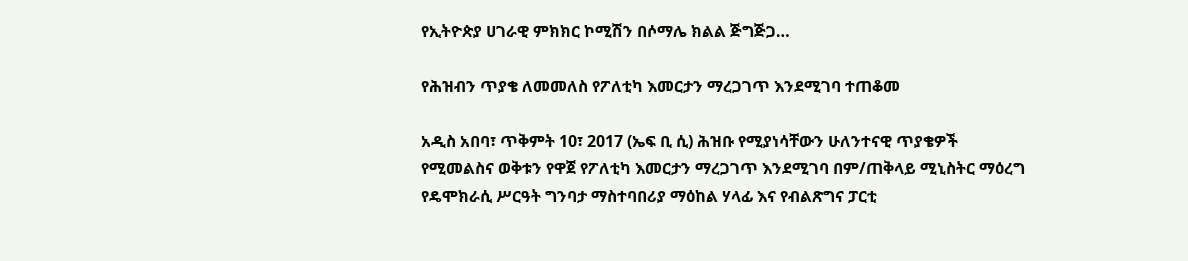የኢትዮጵያ ሀገራዊ ምክክር ኮሚሽን በሶማሌ ክልል ጅግጅጋ…

የሕዝብን ጥያቄ ለመመለስ የፖለቲካ እመርታን ማረጋገጥ እንደሚገባ ተጠቆመ

አዲስ አበባ፣ ጥቅምት 10፣ 2017 (ኤፍ ቢ ሲ) ሕዝቡ የሚያነሳቸውን ሁለንተናዊ ጥያቄዎች የሚመልስና ወቅቱን የዋጀ የፖለቲካ እመርታን ማረጋገጥ እንደሚገባ በም/ጠቅላይ ሚኒስትር ማዕረግ የዴሞክራሲ ሥርዓት ግንባታ ማስተባበሪያ ማዕከል ሃላፊ እና የብልጽግና ፓርቲ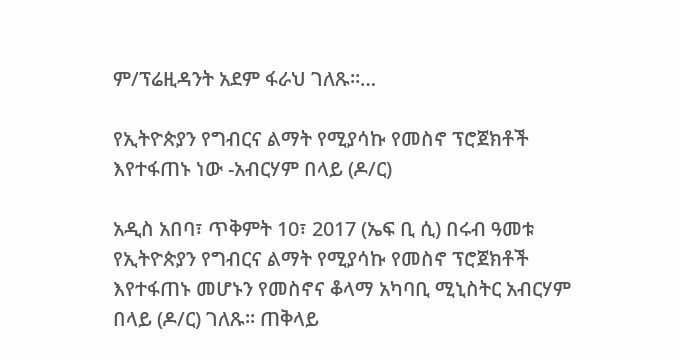ም/ፕሬዚዳንት አደም ፋራህ ገለጹ።…

የኢትዮጵያን የግብርና ልማት የሚያሳኩ የመስኖ ፕሮጀክቶች እየተፋጠኑ ነው -አብርሃም በላይ (ዶ/ር)

አዲስ አበባ፣ ጥቅምት 10፣ 2017 (ኤፍ ቢ ሲ) በሩብ ዓመቱ የኢትዮጵያን የግብርና ልማት የሚያሳኩ የመስኖ ፕሮጀክቶች እየተፋጠኑ መሆኑን የመስኖና ቆላማ አካባቢ ሚኒስትር አብርሃም በላይ (ዶ/ር) ገለጹ። ጠቅላይ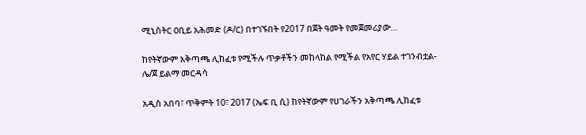ሚኒስትር ዐቢይ አሕመድ (ዶ/ር) በተገኙበት የ2017 በጀት ዓመት የመጀመሪያው…

ከየትኛውም አቅጣጫ ሊከፈቱ የሚችሉ ጥቃቶችን መከላከል የሚችል የአየር ሃይል ተገንብቷል- ሌ/ጀ ይልማ መርዳሳ

አዲስ አበባ፣ ጥቅምት 10፣ 2017 (ኤፍ ቢ ሲ) ከየትኛውም የሀገራችን አቅጣጫ ሊከፈቱ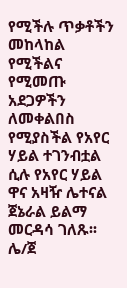የሚችሉ ጥቃቶችን መከላከል የሚችልና የሚመጡ አደጋዎችን ለመቀልበስ የሚያስችል የአየር ሃይል ተገንብቷል ሲሉ የአየር ሃይል ዋና አዛዥ ሌተናል ጀኔራል ይልማ መርዳሳ ገለጹ፡፡ ሌ/ጀ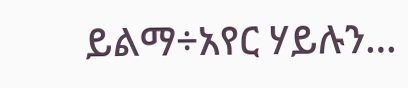ይልማ÷አየር ሃይሉን…